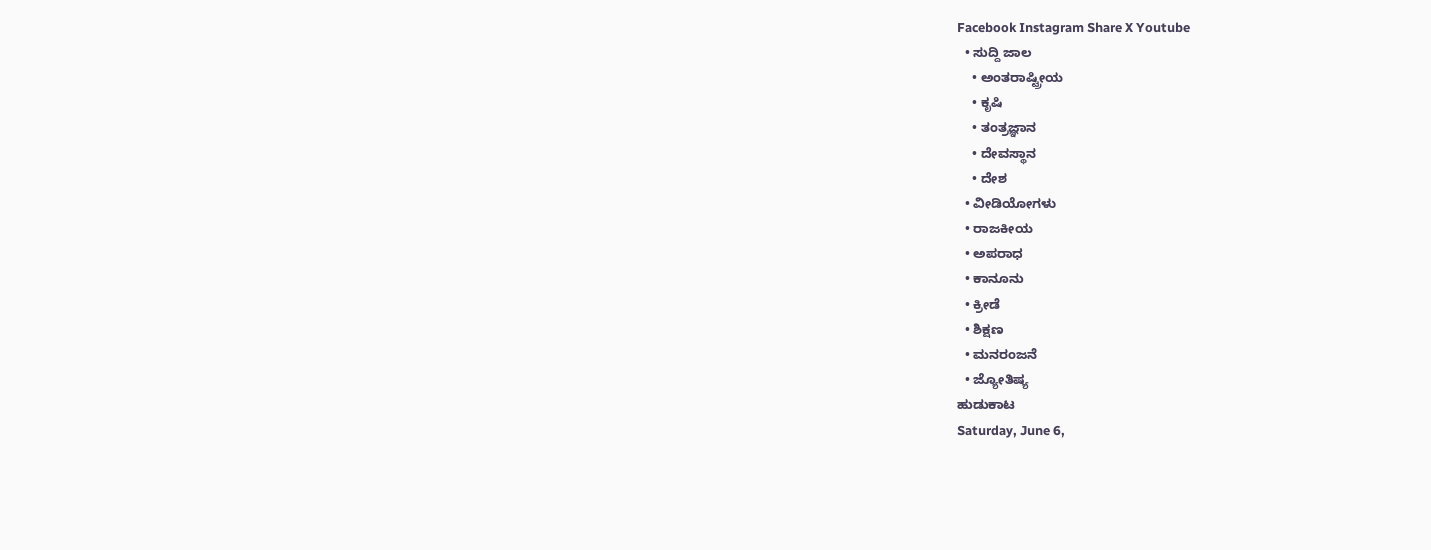Facebook Instagram Share X Youtube
  • ಸುದ್ದಿ ಜಾಲ
    • ಅಂತರಾಷ್ಟ್ರೀಯ
    • ಕೃಷಿ
    • ತಂತ್ರಜ್ಞಾನ
    • ದೇವಸ್ಥಾನ
    • ದೇಶ
  • ವೀಡಿಯೋಗಳು
  • ರಾಜಕೀಯ
  • ಅಪರಾಧ
  • ಕಾನೂನು
  • ಕ್ರೀಡೆ
  • ಶಿಕ್ಷಣ
  • ಮನರಂಜನೆ
  • ಜ್ಯೋತಿಷ್ಯ
ಹುಡುಕಾಟ
Saturday, June 6,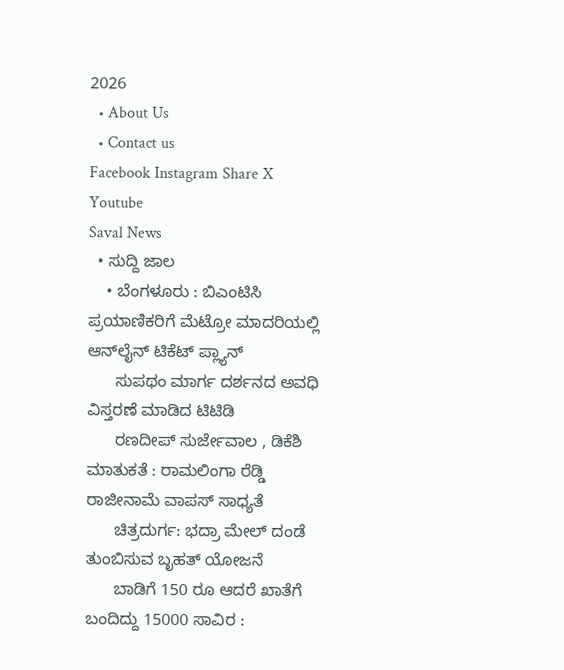2026
  • About Us
  • Contact us
Facebook Instagram Share X Youtube
Saval News
  • ಸುದ್ದಿ ಜಾಲ
    • ಬೆಂಗಳೂರು : ಬಿಎಂಟಿಸಿ ಪ್ರಯಾಣಿಕರಿಗೆ ಮೆಟ್ರೋ ಮಾದರಿಯಲ್ಲಿ ಆನ್‌ಲೈನ್ ಟಿಕೆಟ್ ಪ್ಲ್ಯಾನ್
      ಸುಪಥಂ ಮಾರ್ಗ ದರ್ಶನದ ಅವಧಿ ವಿಸ್ತರಣೆ ಮಾಡಿದ ಟಿಟಿಡಿ
      ರಣದೀಪ್ ಸುರ್ಜೇವಾಲ , ಡಿಕೆಶಿ ಮಾತುಕತೆ : ರಾಮಲಿಂಗಾ ರೆಡ್ಡಿ ರಾಜೀನಾಮೆ ವಾಪಸ್ ಸಾಧ್ಯತೆ
      ಚಿತ್ರದುರ್ಗ: ಭದ್ರಾ ಮೇಲ್ ದಂಡೆ ತುಂಬಿಸುವ ಬೃಹತ್ ಯೋಜನೆ
      ಬಾಡಿಗೆ 150 ರೂ ಆದರೆ ಖಾತೆಗೆ ಬಂದಿದ್ದು 15000 ಸಾವಿರ :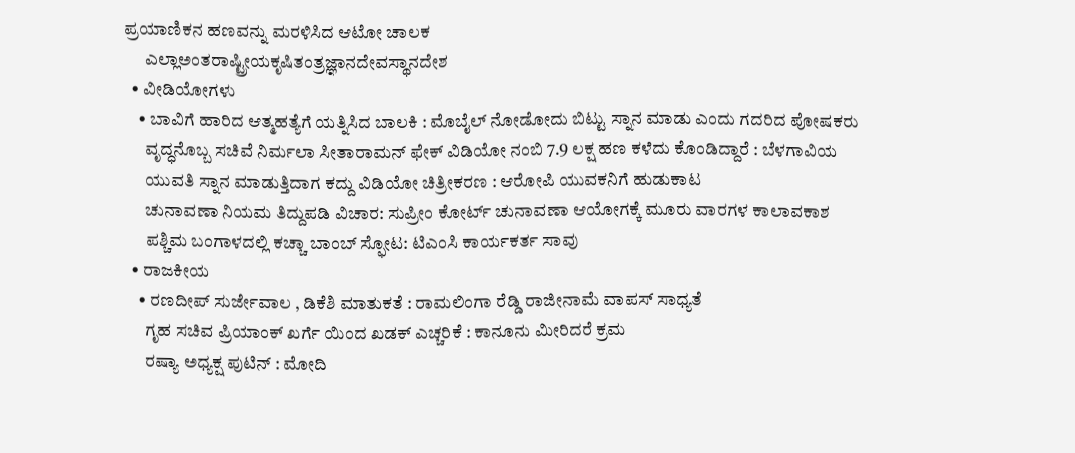ಪ್ರಯಾಣಿಕನ ಹಣವನ್ನು ಮರಳಿಸಿದ ಆಟೋ ಚಾಲಕ
      ಎಲ್ಲಾಅಂತರಾಷ್ಟ್ರೀಯಕೃಷಿತಂತ್ರಜ್ಞಾನದೇವಸ್ಥಾನದೇಶ
  • ವೀಡಿಯೋಗಳು
    • ಬಾವಿಗೆ ಹಾರಿದ ಆತ್ಮಹತ್ಯೆಗೆ ಯತ್ನಿಸಿದ ಬಾಲಕಿ : ಮೊಬೈಲ್ ನೋಡೋದು ಬಿಟ್ಟು ಸ್ನಾನ ಮಾಡು ಎಂದು ಗದರಿದ ಪೋಷಕರು
      ವೃದ್ಧನೊಬ್ಬ ಸಚಿವೆ ನಿರ್ಮಲಾ ಸೀತಾರಾಮನ್ ಫೇಕ್ ವಿಡಿಯೋ ನಂಬಿ 7.9 ಲಕ್ಷ ಹಣ ಕಳೆದು ಕೊಂಡಿದ್ದಾರೆ : ಬೆಳಗಾವಿಯ
      ಯುವತಿ ಸ್ನಾನ ಮಾಡುತ್ತಿದಾಗ ಕದ್ದು ವಿಡಿಯೋ ಚಿತ್ರೀಕರಣ : ಆರೋಪಿ ಯುವಕನಿಗೆ ಹುಡುಕಾಟ
      ಚುನಾವಣಾ ನಿಯಮ ತಿದ್ದುಪಡಿ ವಿಚಾರ: ಸುಪ್ರೀಂ ಕೋರ್ಟ್ ಚುನಾವಣಾ ಆಯೋಗಕ್ಕೆ ಮೂರು ವಾರಗಳ ಕಾಲಾವಕಾಶ
      ಪಶ್ಚಿಮ ಬಂಗಾಳದಲ್ಲಿ ಕಚ್ಚಾ ಬಾಂಬ್ ಸ್ಫೋಟ: ಟಿಎಂಸಿ ಕಾರ್ಯಕರ್ತ ಸಾವು
  • ರಾಜಕೀಯ
    • ರಣದೀಪ್ ಸುರ್ಜೇವಾಲ , ಡಿಕೆಶಿ ಮಾತುಕತೆ : ರಾಮಲಿಂಗಾ ರೆಡ್ಡಿ ರಾಜೀನಾಮೆ ವಾಪಸ್ ಸಾಧ್ಯತೆ
      ಗೃಹ ಸಚಿವ ಪ್ರಿಯಾಂಕ್ ಖರ್ಗೆ ಯಿಂದ ಖಡಕ್‌ ಎಚ್ಚರಿಕೆ : ಕಾನೂನು ಮೀರಿದರೆ ಕ್ರಮ
      ರಷ್ಯಾ ಅಧ್ಯಕ್ಷ ಪುಟಿನ್ : ಮೋದಿ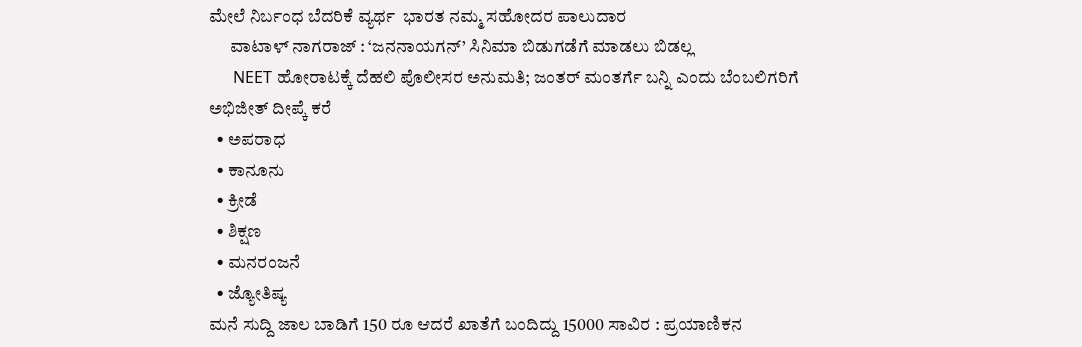ಮೇಲೆ ನಿರ್ಬಂಧ ಬೆದರಿಕೆ ವ್ಯರ್ಥ  ಭಾರತ ನಮ್ಮ ಸಹೋದರ ಪಾಲುದಾರ
      ವಾಟಾಳ್ ನಾಗರಾಜ್ : ‘ಜನನಾಯಗನ್’ ಸಿನಿಮಾ ಬಿಡುಗಡೆಗೆ ಮಾಡಲು ಬಿಡಲ್ಲ
      NEET ಹೋರಾಟಕ್ಕೆ ದೆಹಲಿ ಪೊಲೀಸರ ಅನುಮತಿ; ಜಂತರ್ ಮಂತರ್ಗೆ ಬನ್ನಿ ಎಂದು ಬೆಂಬಲಿಗರಿಗೆ ಅಭಿಜೀತ್ ದೀಪ್ಕೆ ಕರೆ
  • ಅಪರಾಧ
  • ಕಾನೂನು
  • ಕ್ರೀಡೆ
  • ಶಿಕ್ಷಣ
  • ಮನರಂಜನೆ
  • ಜ್ಯೋತಿಷ್ಯ
ಮನೆ ಸುದ್ದಿ ಜಾಲ ಬಾಡಿಗೆ 150 ರೂ ಆದರೆ ಖಾತೆಗೆ ಬಂದಿದ್ದು 15000 ಸಾವಿರ : ಪ್ರಯಾಣಿಕನ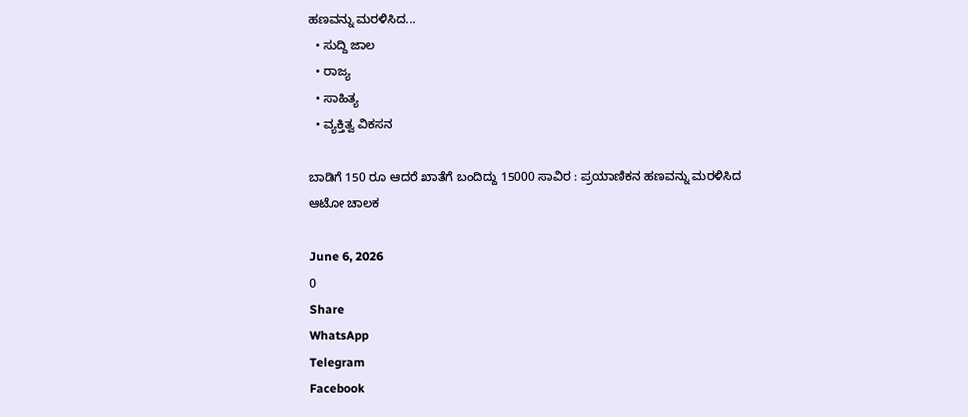ಹಣವನ್ನು ಮರಳಿಸಿದ...
  • ಸುದ್ದಿ ಜಾಲ
  • ರಾಜ್ಯ
  • ಸಾಹಿತ್ಯ
  • ವ್ಯಕ್ತಿತ್ವ ವಿಕಸನ

ಬಾಡಿಗೆ 150 ರೂ ಆದರೆ ಖಾತೆಗೆ ಬಂದಿದ್ದು 15000 ಸಾವಿರ : ಪ್ರಯಾಣಿಕನ ಹಣವನ್ನು ಮರಳಿಸಿದ ಆಟೋ ಚಾಲಕ

June 6, 2026
0
Share
WhatsApp
Telegram
Facebook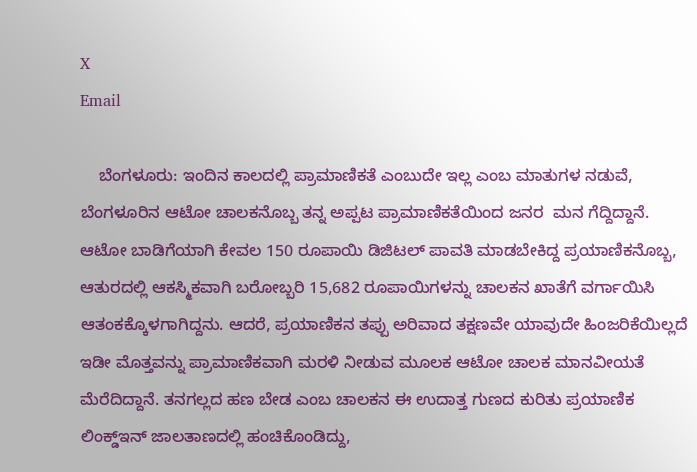X
Email

    ಬೆಂಗಳೂರು: ಇಂದಿನ ಕಾಲದಲ್ಲಿ ಪ್ರಾಮಾಣಿಕತೆ ಎಂಬುದೇ ಇಲ್ಲ ಎಂಬ ಮಾತುಗಳ ನಡುವೆ, ಬೆಂಗಳೂರಿನ ಆಟೋ ಚಾಲಕನೊಬ್ಬ ತನ್ನ ಅಪ್ಪಟ ಪ್ರಾಮಾಣಿಕತೆಯಿಂದ ಜನರ  ಮನ ಗೆದ್ದಿದ್ದಾನೆ. ಆಟೋ ಬಾಡಿಗೆಯಾಗಿ ಕೇವಲ 150 ರೂಪಾಯಿ ಡಿಜಿಟಲ್ ಪಾವತಿ ಮಾಡಬೇಕಿದ್ದ ಪ್ರಯಾಣಿಕನೊಬ್ಬ, ಆತುರದಲ್ಲಿ ಆಕಸ್ಮಿಕವಾಗಿ ಬರೋಬ್ಬರಿ 15,682 ರೂಪಾಯಿಗಳನ್ನು ಚಾಲಕನ ಖಾತೆಗೆ ವರ್ಗಾಯಿಸಿ ಆತಂಕಕ್ಕೊಳಗಾಗಿದ್ದನು. ಆದರೆ, ಪ್ರಯಾಣಿಕನ ತಪ್ಪು ಅರಿವಾದ ತಕ್ಷಣವೇ ಯಾವುದೇ ಹಿಂಜರಿಕೆಯಿಲ್ಲದೆ ಇಡೀ ಮೊತ್ತವನ್ನು ಪ್ರಾಮಾಣಿಕವಾಗಿ ಮರಳಿ ನೀಡುವ ಮೂಲಕ ಆಟೋ ಚಾಲಕ ಮಾನವೀಯತೆ ಮೆರೆದಿದ್ದಾನೆ. ತನಗಲ್ಲದ ಹಣ ಬೇಡ ಎಂಬ ಚಾಲಕನ ಈ ಉದಾತ್ತ ಗುಣದ ಕುರಿತು ಪ್ರಯಾಣಿಕ ಲಿಂಕ್ಡ್‌ಇನ್ ಜಾಲತಾಣದಲ್ಲಿ ಹಂಚಿಕೊಂಡಿದ್ದು,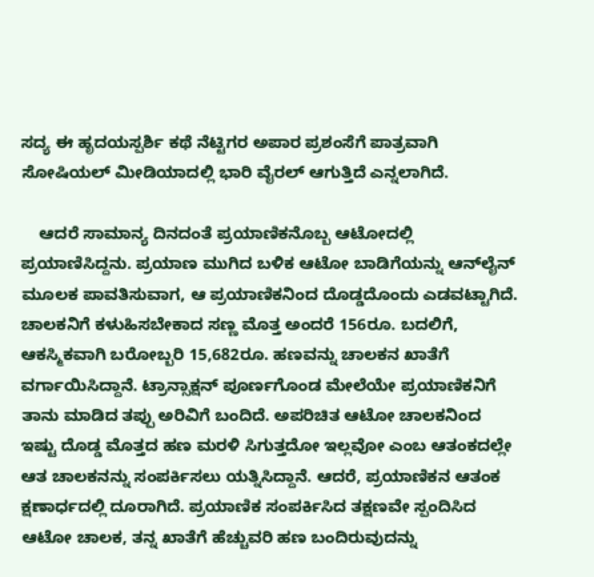ಸದ್ಯ ಈ ಹೃದಯಸ್ಪರ್ಶಿ ಕಥೆ ನೆಟ್ಟಿಗರ ಅಪಾರ ಪ್ರಶಂಸೆಗೆ ಪಾತ್ರವಾಗಿ ಸೋಷಿಯಲ್ ಮೀಡಿಯಾದಲ್ಲಿ ಭಾರಿ ವೈರಲ್ ಆಗುತ್ತಿದೆ ಎನ್ನಲಾಗಿದೆ.

    ಆದರೆ ಸಾಮಾನ್ಯ ದಿನದಂತೆ ಪ್ರಯಾಣಿಕನೊಬ್ಬ ಆಟೋದಲ್ಲಿ ಪ್ರಯಾಣಿಸಿದ್ದನು. ಪ್ರಯಾಣ ಮುಗಿದ ಬಳಿಕ ಆಟೋ ಬಾಡಿಗೆಯನ್ನು ಆನ್‌ಲೈನ್ ಮೂಲಕ ಪಾವತಿಸುವಾಗ, ಆ ಪ್ರಯಾಣಿಕನಿಂದ ದೊಡ್ಡದೊಂದು ಎಡವಟ್ಟಾಗಿದೆ. ಚಾಲಕನಿಗೆ ಕಳುಹಿಸಬೇಕಾದ ಸಣ್ಣ ಮೊತ್ತ ಅಂದರೆ 156ರೂ. ಬದಲಿಗೆ, ಆಕಸ್ಮಿಕವಾಗಿ ಬರೋಬ್ಬರಿ 15,682ರೂ. ಹಣವನ್ನು ಚಾಲಕನ ಖಾತೆಗೆ ವರ್ಗಾಯಿಸಿದ್ದಾನೆ. ಟ್ರಾನ್ಸಾಕ್ಷನ್ ಪೂರ್ಣಗೊಂಡ ಮೇಲೆಯೇ ಪ್ರಯಾಣಿಕನಿಗೆ ತಾನು ಮಾಡಿದ ತಪ್ಪು ಅರಿವಿಗೆ ಬಂದಿದೆ. ಅಪರಿಚಿತ ಆಟೋ ಚಾಲಕನಿಂದ ಇಷ್ಟು ದೊಡ್ಡ ಮೊತ್ತದ ಹಣ ಮರಳಿ ಸಿಗುತ್ತದೋ ಇಲ್ಲವೋ ಎಂಬ ಆತಂಕದಲ್ಲೇ ಆತ ಚಾಲಕನನ್ನು ಸಂಪರ್ಕಿಸಲು ಯತ್ನಿಸಿದ್ದಾನೆ. ಆದರೆ, ಪ್ರಯಾಣಿಕನ ಆತಂಕ ಕ್ಷಣಾರ್ಧದಲ್ಲಿ ದೂರಾಗಿದೆ. ಪ್ರಯಾಣಿಕ ಸಂಪರ್ಕಿಸಿದ ತಕ್ಷಣವೇ ಸ್ಪಂದಿಸಿದ ಆಟೋ ಚಾಲಕ, ತನ್ನ ಖಾತೆಗೆ ಹೆಚ್ಚುವರಿ ಹಣ ಬಂದಿರುವುದನ್ನು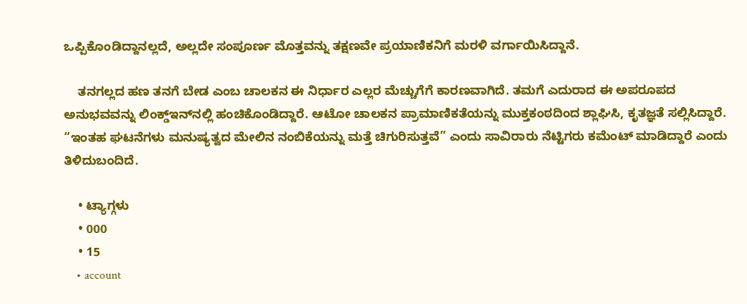ಒಪ್ಪಿಕೊಂಡಿದ್ದಾನಲ್ಲದೆ, ಅಲ್ಲದೇ ಸಂಪೂರ್ಣ ಮೊತ್ತವನ್ನು ತಕ್ಷಣವೇ ಪ್ರಯಾಣಿಕನಿಗೆ ಮರಳಿ ವರ್ಗಾಯಿಸಿದ್ದಾನೆ.

    ತನಗಲ್ಲದ ಹಣ ತನಗೆ ಬೇಡ ಎಂಬ ಚಾಲಕನ ಈ ನಿರ್ಧಾರ ಎಲ್ಲರ ಮೆಚ್ಚುಗೆಗೆ ಕಾರಣವಾಗಿದೆ. ತಮಗೆ ಎದುರಾದ ಈ ಅಪರೂಪದ ಅನುಭವವನ್ನು ಲಿಂಕ್ಡ್‌ಇನ್‌ನಲ್ಲಿ ಹಂಚಿಕೊಂಡಿದ್ದಾರೆ. ಆಟೋ ಚಾಲಕನ ಪ್ರಾಮಾಣಿಕತೆಯನ್ನು ಮುಕ್ತಕಂಠದಿಂದ ಶ್ಲಾಘಿಸಿ, ಕೃತಜ್ಞತೆ ಸಲ್ಲಿಸಿದ್ದಾರೆ. “ಇಂತಹ ಘಟನೆಗಳು ಮನುಷ್ಯತ್ವದ ಮೇಲಿನ ನಂಬಿಕೆಯನ್ನು ಮತ್ತೆ ಚಿಗುರಿಸುತ್ತವೆ” ಎಂದು ಸಾವಿರಾರು ನೆಟ್ಟಿಗರು ಕಮೆಂಟ್ ಮಾಡಿದ್ದಾರೆ ಎಂದು ತಿಳಿದುಬಂದಿದೆ.

    • ಟ್ಯಾಗ್ಗಳು
    • 000
    • 15
    • account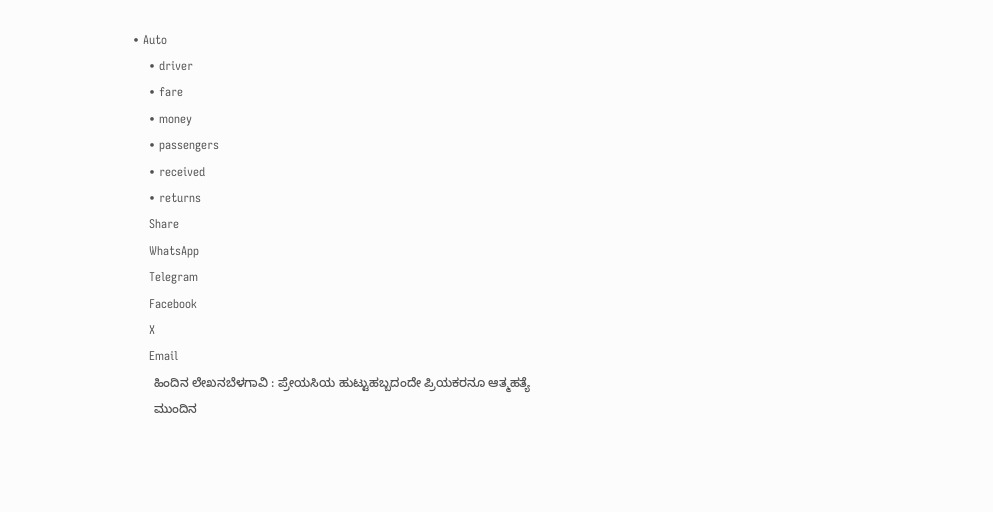• Auto
    • driver
    • fare
    • money
    • passengers
    • received
    • returns
    Share
    WhatsApp
    Telegram
    Facebook
    X
    Email
      ಹಿಂದಿನ ಲೇಖನಬೆಳಗಾವಿ : ಪ್ರೇಯಸಿಯ ಹುಟ್ಟುಹಬ್ಬದಂದೇ ಪ್ರಿಯಕರನೂ ಆತ್ಮಹತ್ಯೆ
      ಮುಂದಿನ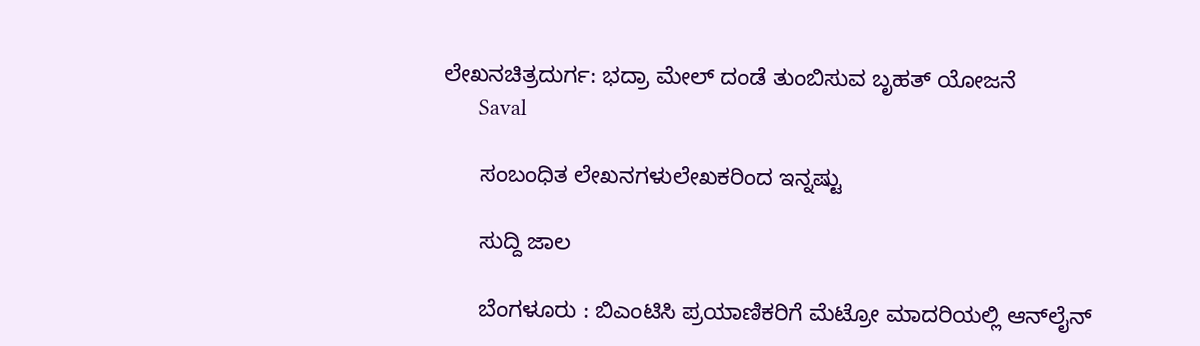ಲೇಖನಚಿತ್ರದುರ್ಗ: ಭದ್ರಾ ಮೇಲ್ ದಂಡೆ ತುಂಬಿಸುವ ಬೃಹತ್ ಯೋಜನೆ
      Saval

      ಸಂಬಂಧಿತ ಲೇಖನಗಳುಲೇಖಕರಿಂದ ಇನ್ನಷ್ಟು

      ಸುದ್ದಿ ಜಾಲ

      ಬೆಂಗಳೂರು : ಬಿಎಂಟಿಸಿ ಪ್ರಯಾಣಿಕರಿಗೆ ಮೆಟ್ರೋ ಮಾದರಿಯಲ್ಲಿ ಆನ್‌ಲೈನ್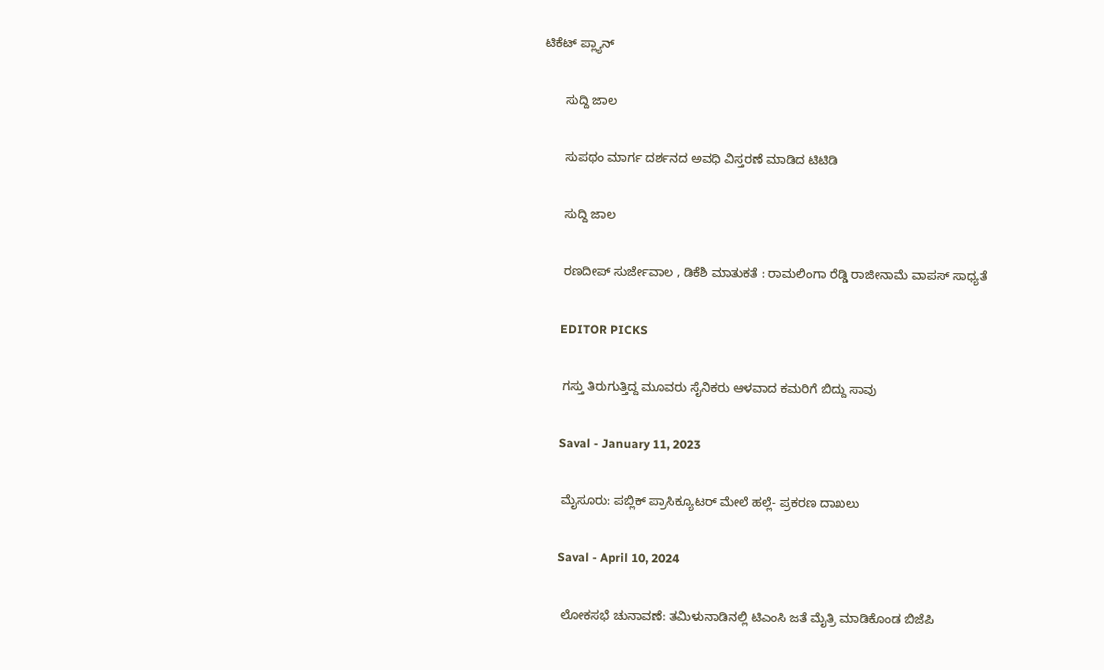ಟಿಕೆಟ್ ಪ್ಲ್ಯಾನ್

      ಸುದ್ದಿ ಜಾಲ

      ಸುಪಥಂ ಮಾರ್ಗ ದರ್ಶನದ ಅವಧಿ ವಿಸ್ತರಣೆ ಮಾಡಿದ ಟಿಟಿಡಿ

      ಸುದ್ದಿ ಜಾಲ

      ರಣದೀಪ್ ಸುರ್ಜೇವಾಲ , ಡಿಕೆಶಿ ಮಾತುಕತೆ : ರಾಮಲಿಂಗಾ ರೆಡ್ಡಿ ರಾಜೀನಾಮೆ ವಾಪಸ್ ಸಾಧ್ಯತೆ

      EDITOR PICKS

      ಗಸ್ತು ತಿರುಗುತ್ತಿದ್ದ ಮೂವರು ಸೈನಿಕರು ಆಳವಾದ ಕಮರಿಗೆ ಬಿದ್ದು ಸಾವು

      Saval - January 11, 2023

      ಮೈಸೂರು: ಪಬ್ಲಿಕ್ ಪ್ರಾಸಿಕ್ಯೂಟರ್ ಮೇಲೆ ಹಲ್ಲೆ- ಪ್ರಕರಣ ದಾಖಲು

      Saval - April 10, 2024

      ಲೋಕಸಭೆ ಚುನಾವಣೆ: ತಮಿಳುನಾಡಿನಲ್ಲಿ ಟಿಎಂಸಿ ಜತೆ ಮೈತ್ರಿ ಮಾಡಿಕೊಂಡ ಬಿಜೆಪಿ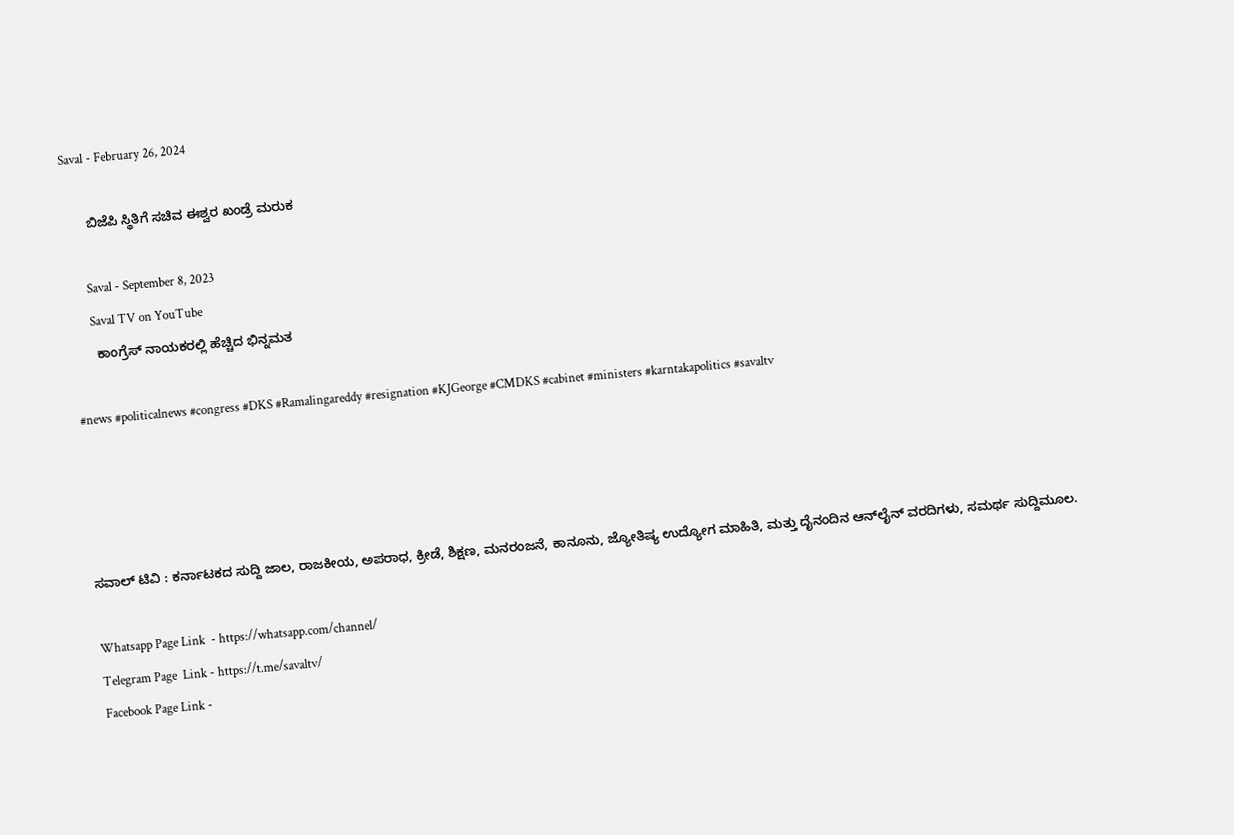Saval - February 26, 2024

      ಬಿಜೆಪಿ ಸ್ಥಿತಿಗೆ ಸಚಿವ ಈಶ್ವರ ಖಂಡ್ರೆ ಮರುಕ

      Saval - September 8, 2023
      Saval TV on YouTube
      ಕಾಂಗ್ರೆಸ್ ನಾಯಕರಲ್ಲಿ ಹೆಚ್ಚಿದ ಭಿನ್ನಮತ

#news #politicalnews #congress #DKS #Ramalingareddy #resignation #KJGeorge #CMDKS #cabinet #ministers #karntakapolitics #savaltv




ಸವಾಲ್ ಟಿವಿ : ಕರ್ನಾಟಕದ ಸುದ್ದಿ ಜಾಲ, ರಾಜಕೀಯ, ಅಪರಾಧ, ಕ್ರೀಡೆ, ಶಿಕ್ಷಣ, ಮನರಂಜನೆ, ಕಾನೂನು, ಜ್ಯೋತಿಷ್ಯ ಉದ್ಯೋಗ ಮಾಹಿತಿ, ಮತ್ತು ದೈನಂದಿನ ಆನ್‌ಲೈನ್ ವರದಿಗಳು, ಸಮರ್ಥ ಸುದ್ದಿಮೂಲ.

Whatsapp Page Link  - https://whatsapp.com/channel/
Telegram Page  Link - https://t.me/savaltv/
Facebook Page Link -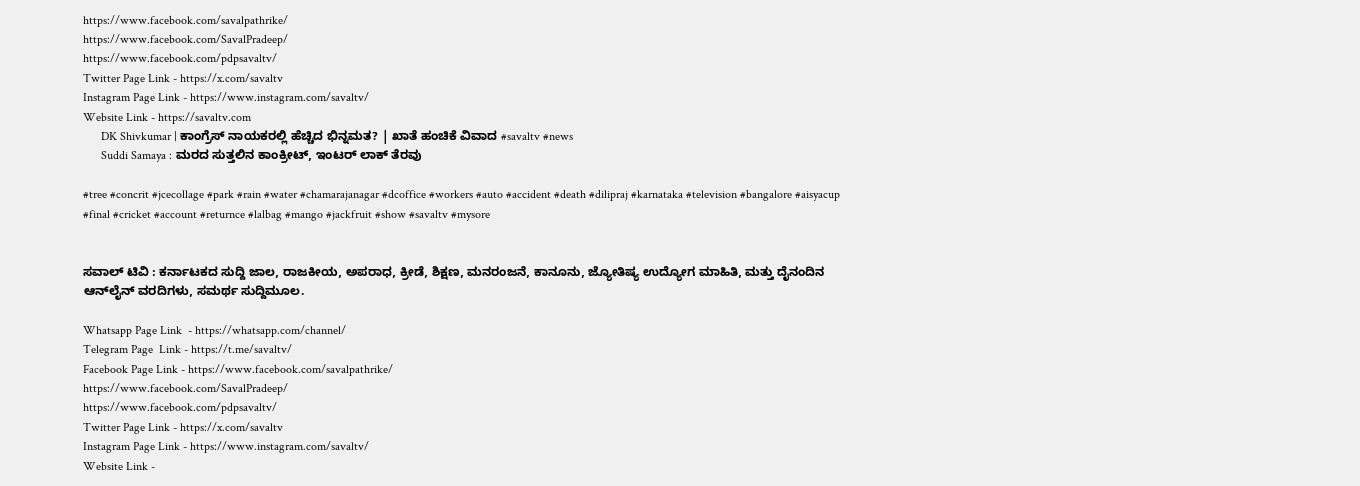https://www.facebook.com/savalpathrike/
https://www.facebook.com/SavalPradeep/
https://www.facebook.com/pdpsavaltv/
Twitter Page Link - https://x.com/savaltv
Instagram Page Link - https://www.instagram.com/savaltv/
Website Link - https://savaltv.com
      DK Shivkumar | ಕಾಂಗ್ರೆಸ್ ನಾಯಕರಲ್ಲಿ ಹೆಚ್ಚಿದ ಭಿನ್ನಮತ? | ಖಾತೆ ಹಂಚಿಕೆ ವಿವಾದ #savaltv #news
      Suddi Samaya : ಮರದ ಸುತ್ತಲಿನ ಕಾಂಕ್ರೀಟ್, ಇಂಟರ್ ಲಾಕ್ ತೆರವು

#tree #concrit #jcecollage #park #rain #water #chamarajanagar #dcoffice #workers #auto #accident #death #dilipraj #karnataka #television #bangalore #aisyacup #final #cricket #account #returnce #lalbag #mango #jackfruit #show #savaltv #mysore


ಸವಾಲ್ ಟಿವಿ : ಕರ್ನಾಟಕದ ಸುದ್ದಿ ಜಾಲ, ರಾಜಕೀಯ, ಅಪರಾಧ, ಕ್ರೀಡೆ, ಶಿಕ್ಷಣ, ಮನರಂಜನೆ, ಕಾನೂನು, ಜ್ಯೋತಿಷ್ಯ ಉದ್ಯೋಗ ಮಾಹಿತಿ, ಮತ್ತು ದೈನಂದಿನ ಆನ್‌ಲೈನ್ ವರದಿಗಳು, ಸಮರ್ಥ ಸುದ್ದಿಮೂಲ.

Whatsapp Page Link  - https://whatsapp.com/channel/
Telegram Page  Link - https://t.me/savaltv/
Facebook Page Link - https://www.facebook.com/savalpathrike/
https://www.facebook.com/SavalPradeep/
https://www.facebook.com/pdpsavaltv/
Twitter Page Link - https://x.com/savaltv
Instagram Page Link - https://www.instagram.com/savaltv/
Website Link -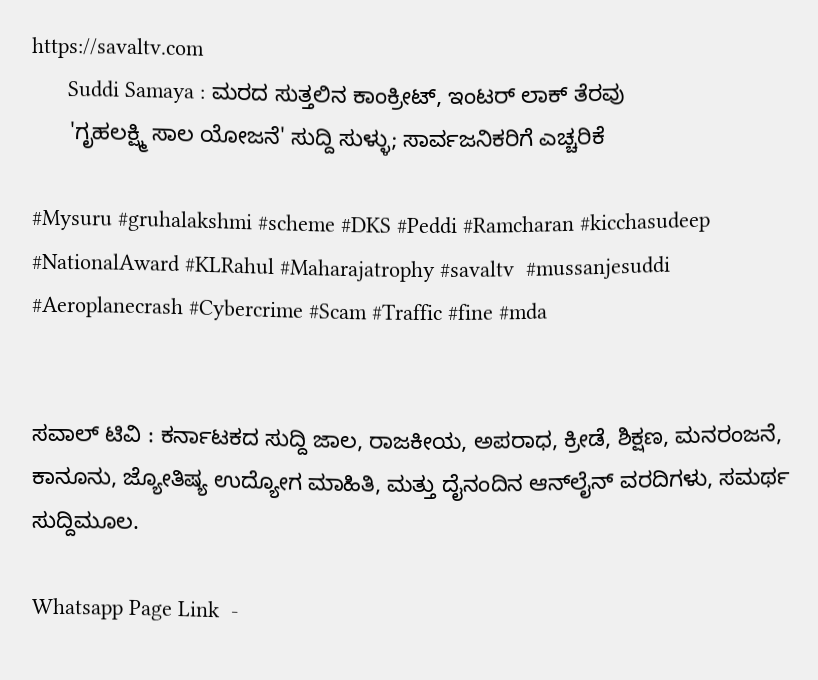https://savaltv.com
      Suddi Samaya : ಮರದ ಸುತ್ತಲಿನ ಕಾಂಕ್ರೀಟ್, ಇಂಟರ್ ಲಾಕ್ ತೆರವು
      'ಗೃಹಲಕ್ಷ್ಮಿ ಸಾಲ ಯೋಜನೆ' ಸುದ್ದಿ ಸುಳ್ಳು; ಸಾರ್ವಜನಿಕರಿಗೆ ಎಚ್ಚರಿಕೆ

#Mysuru #gruhalakshmi #scheme #DKS #Peddi #Ramcharan #kicchasudeep #NationalAward #KLRahul #Maharajatrophy #savaltv  #mussanjesuddi #Aeroplanecrash #Cybercrime #Scam #Traffic #fine #mda


ಸವಾಲ್ ಟಿವಿ : ಕರ್ನಾಟಕದ ಸುದ್ದಿ ಜಾಲ, ರಾಜಕೀಯ, ಅಪರಾಧ, ಕ್ರೀಡೆ, ಶಿಕ್ಷಣ, ಮನರಂಜನೆ, ಕಾನೂನು, ಜ್ಯೋತಿಷ್ಯ ಉದ್ಯೋಗ ಮಾಹಿತಿ, ಮತ್ತು ದೈನಂದಿನ ಆನ್‌ಲೈನ್ ವರದಿಗಳು, ಸಮರ್ಥ ಸುದ್ದಿಮೂಲ.

Whatsapp Page Link  -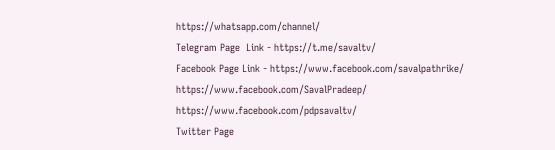https://whatsapp.com/channel/
Telegram Page  Link - https://t.me/savaltv/
Facebook Page Link - https://www.facebook.com/savalpathrike/
https://www.facebook.com/SavalPradeep/
https://www.facebook.com/pdpsavaltv/
Twitter Page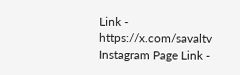Link - https://x.com/savaltv
Instagram Page Link -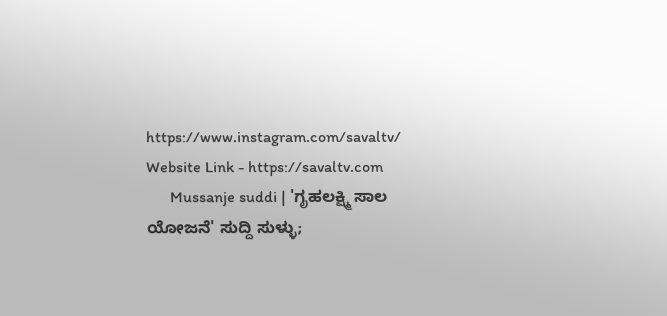https://www.instagram.com/savaltv/
Website Link - https://savaltv.com
      Mussanje suddi | 'ಗೃಹಲಕ್ಷ್ಮಿ ಸಾಲ ಯೋಜನೆ' ಸುದ್ದಿ ಸುಳ್ಳು;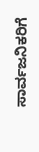ಸಾರ್ವಜನಿಕರಿಗೆ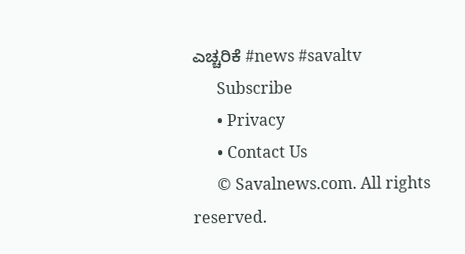ಎಚ್ಚರಿಕೆ #news #savaltv
      Subscribe
      • Privacy
      • Contact Us
      © Savalnews.com. All rights reserved.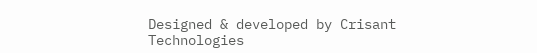Designed & developed by Crisant Technologies